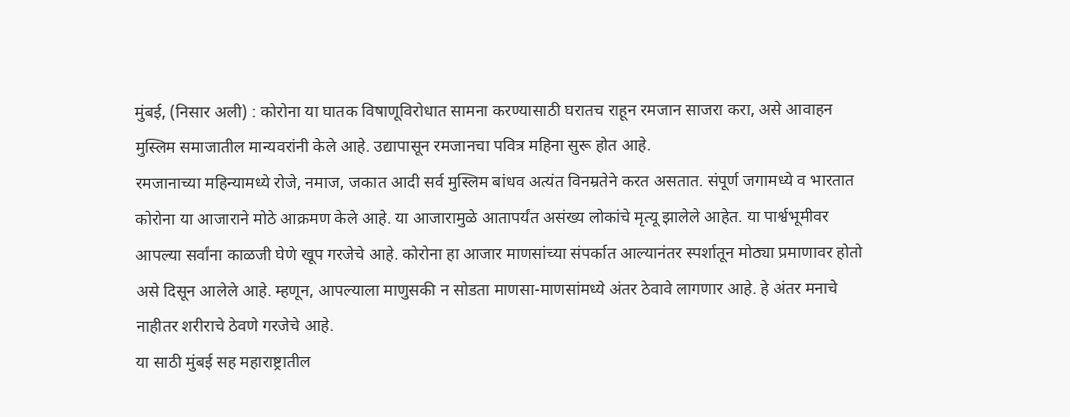मुंबई, (निसार अली) : कोरोना या घातक विषाणूविरोधात सामना करण्यासाठी घरातच राहून रमजान साजरा करा, असे आवाहन मुस्लिम समाजातील मान्यवरांनी केले आहे. उद्यापासून रमजानचा पवित्र महिना सुरू होत आहे.
रमजानाच्या महिन्यामध्ये रोजे, नमाज, जकात आदी सर्व मुस्लिम बांधव अत्यंत विनम्रतेने करत असतात. संपूर्ण जगामध्ये व भारतात कोरोना या आजाराने मोठे आक्रमण केले आहे. या आजारामुळे आतापर्यंत असंख्य लोकांचे मृत्यू झालेले आहेत. या पार्श्वभूमीवर आपल्या सर्वांना काळजी घेणे खूप गरजेचे आहे. कोरोना हा आजार माणसांच्या संपर्कात आल्यानंतर स्पर्शातून मोठ्या प्रमाणावर होतो असे दिसून आलेले आहे. म्हणून, आपल्याला माणुसकी न सोडता माणसा-माणसांमध्ये अंतर ठेवावे लागणार आहे. हे अंतर मनाचे नाहीतर शरीराचे ठेवणे गरजेचे आहे.
या साठी मुंबई सह महाराष्ट्रातील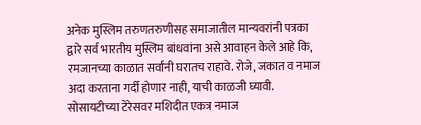अनेक मुस्लिम तरुणतरुणीसह समाजातील मान्यवरांनी पत्रका द्वारे सर्व भारतीय मुस्लिम बांधवांना असे आवाहन केले आहे कि, रमजानच्या काळात सर्वांनी घरातच राहावे. रोजे, जकात व नमाज अदा करताना गर्दी होणार नाही, याची काळजी घ्यावी. सोसायटीच्या टेरेसवर मशिदीत एकत्र नमाज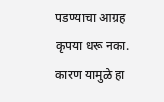पडण्याचा आग्रह कृपया धरू नका. कारण यामुळे हा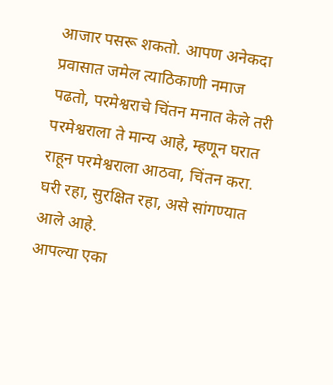आजार पसरू शकतो. आपण अनेकदा प्रवासात जमेल त्याठिकाणी नमाज पढतो, परमेश्वराचे चिंतन मनात केले तरी परमेश्वराला ते मान्य आहे, म्हणून घरात राहून परमेश्वराला आठवा, चिंतन करा. घरी रहा, सुरक्षित रहा, असे सांगण्यात आले आहे.
आपल्या एका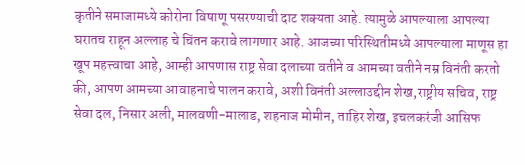कृतीने समाजामध्ये कोरोना विषाणू पसरण्याची दाट शक्यता आहे. त्यामुळे आपल्याला आपल्या घरातच राहून अल्लाह चे चिंतन करावे लागणार आहे. आजच्या परिस्थितीमध्ये आपल्याला माणूस हा खूप महत्त्वाचा आहे, आम्ही आपणास राष्ट्र सेवा दलाच्या वतीने व आमच्या वतीने नम्र विनंती करतो की, आपण आमच्या आवाहनाचे पालन करावे, अशी विनंती अल्लाउद्दीन शेख,राष्ट्रीय सचिव, राष्ट्र सेवा दल, निसार अली, मालवणी-मालाड, शहनाज मोमीन, ताहिर शेख, इचलकरंजी आसिफ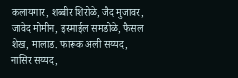कलायगार, शब्बीर शिरोळे, जैद मुजावर, जावेद मोमीन, इस्माईल समडोळे, फैसल शेख, मालाड. फारूक अली सय्यद, नासिर सय्यद,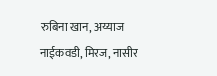रुबिना खान, अय्याज नाईकवडी, मिरज, नासीर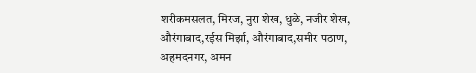शरीकमसलत, मिरज, नुरा शेख, धुळे, नजीर शेख, औरंगाबाद,रईस मिर्झा, औरंगाबाद,समीर पठाण, अहमदनगर, अमन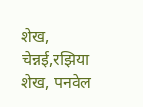शेख, चेन्नई,रझिया शेख, पनवेल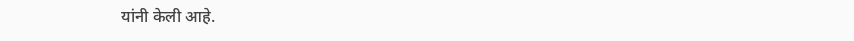यांनी केली आहे.